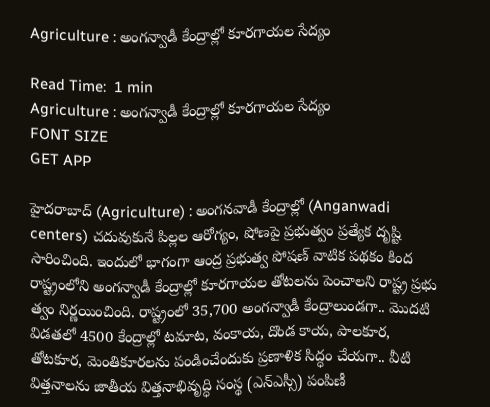Agriculture : అంగన్వాడీ కేంద్రాల్లో కూరగాయల సేద్యం

Read Time:  1 min
Agriculture : అంగన్వాడీ కేంద్రాల్లో కూరగాయల సేద్యం
FONT SIZE
GET APP

హైదరాబాద్ (Agriculture) : అంగనవాడీ కేంద్రాల్లో (Anganwadi centers) చదువుకునే పిల్లల ఆరోగ్యం, షోణపై ప్రభుత్వం ప్రత్యేక దృష్టి సారించింది. ఇందులో భాగంగా ఆంద్ర ప్రభుత్వ పోషణ్ వాటిక పథకం కింద రాష్ట్రంలోని అంగన్వాడీ కేంద్రాల్లో కూరగాయల తోటలను పెంచాలని రాష్ట్ర ప్రభు త్వం నిర్ణయించింది. రాష్ట్రంలో 35,700 అంగన్వాడీ కేంద్రాలుండగా.. మొదటి విడతలో 4500 కేంద్రాల్లో టమాట, వంకాయ, దొండ కాయ, పాలకూర, తోటకూర, మెంతికూరలను పండించేందుకు ప్రణాళిక సిద్ధం చేయగా.. వీటి విత్తనాలను జాతీయ విత్తనాభివృద్ధి సంస్థ (ఎన్ఎస్సీ) పంపిణీ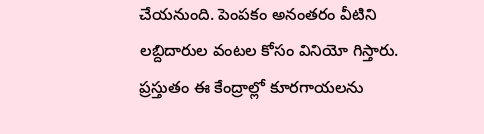చేయనుంది. పెంపకం అనంతరం వీటిని లబ్దిదారుల వంటల కోసం వినియో గిస్తారు. ప్రస్తుతం ఈ కేంద్రాల్లో కూరగాయలను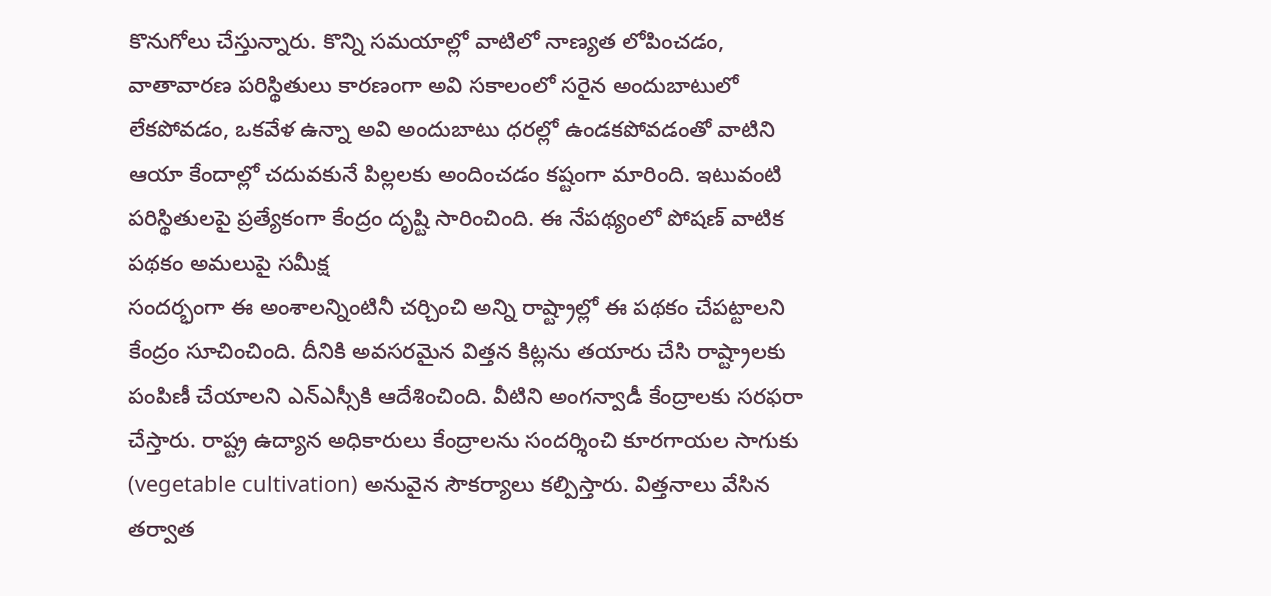కొనుగోలు చేస్తున్నారు. కొన్ని సమయాల్లో వాటిలో నాణ్యత లోపించడం, వాతావారణ పరిస్థితులు కారణంగా అవి సకాలంలో సరైన అందుబాటులో లేకపోవడం, ఒకవేళ ఉన్నా అవి అందుబాటు ధరల్లో ఉండకపోవడంతో వాటిని ఆయా కేందాల్లో చదువకునే పిల్లలకు అందించడం కష్టంగా మారింది. ఇటువంటి పరిస్థితులపై ప్రత్యేకంగా కేంద్రం దృష్టి సారించింది. ఈ నేపథ్యంలో పోషణ్ వాటిక పథకం అమలుపై సమీక్ష
సందర్భంగా ఈ అంశాలన్నింటినీ చర్చించి అన్ని రాష్ట్రాల్లో ఈ పథకం చేపట్టాలని కేంద్రం సూచించింది. దీనికి అవసరమైన విత్తన కిట్లను తయారు చేసి రాష్ట్రాలకు పంపిణీ చేయాలని ఎన్ఎస్సీకి ఆదేశించింది. వీటిని అంగన్వాడీ కేంద్రాలకు సరఫరా చేస్తారు. రాష్ట్ర ఉద్యాన అధికారులు కేంద్రాలను సందర్శించి కూరగాయల సాగుకు (vegetable cultivation) అనువైన సౌకర్యాలు కల్పిస్తారు. విత్తనాలు వేసిన తర్వాత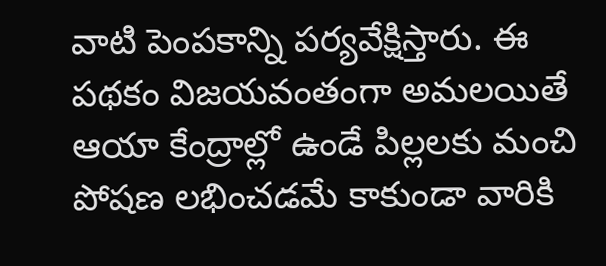వాటి పెంపకాన్ని పర్యవేక్షిస్తారు. ఈ పథకం విజయవంతంగా అమలయితే ఆయా కేంద్రాల్లో ఉండే పిల్లలకు మంచి పోషణ లభించడమే కాకుండా వారికి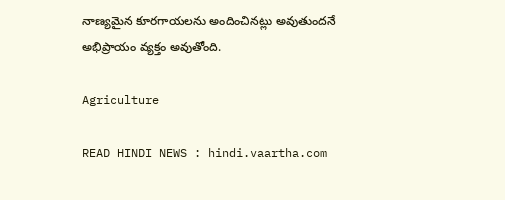నాణ్యమైన కూరగాయలను అందించినట్లు అవుతుందనే అభిప్రాయం వ్యక్తం అవుతోంది.

Agriculture

READ HINDI NEWS : hindi.vaartha.com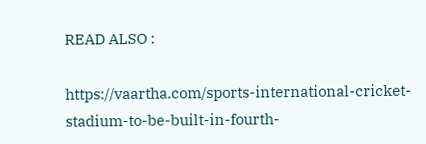READ ALSO :

https://vaartha.com/sports-international-cricket-stadium-to-be-built-in-fourth-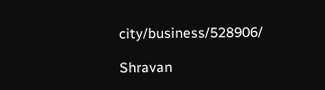city/business/528906/

Shravan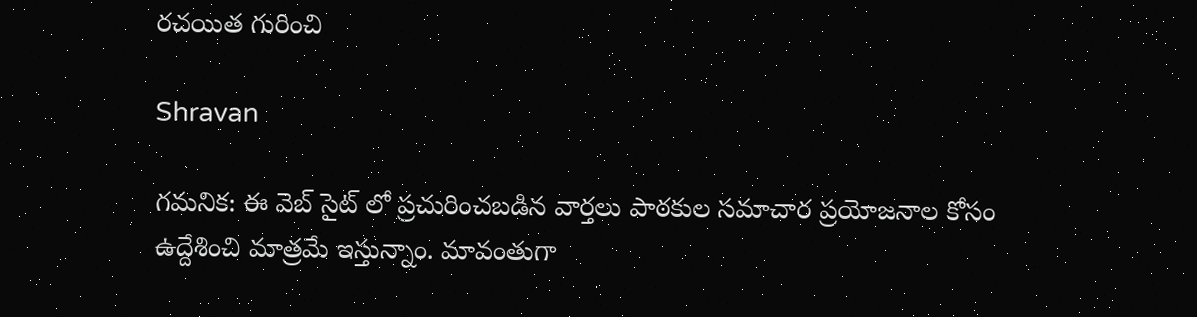రచయిత గురించి

Shravan

గమనిక: ఈ వెబ్ సైట్ లో ప్రచురించబడిన వార్తలు పాఠకుల సమాచార ప్రయోజనాల కోసం ఉద్దేశించి మాత్రమే ఇస్తున్నాం. మావంతుగా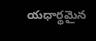యధార్థమైన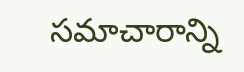సమాచారాన్ని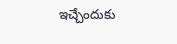ఇచ్చేందుకు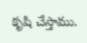కృషి చేస్తాము.